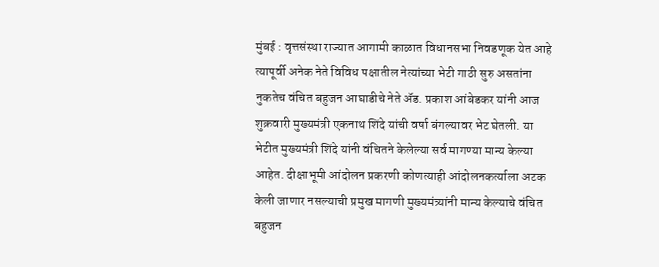मुंबई : वृत्तसंस्था राज्यात आगामी काळात विधानसभा निवडणूक येत आहे त्यापूर्वी अनेक नेते विविध पक्षातील नेत्यांच्या भेटी गाठी सुरु असतांना नुकतेच वंचित बहुजन आघाडीचे नेते ॲड. प्रकाश आंबेडकर यांनी आज शुक्रवारी मुख्यमंत्री एकनाथ शिंदे यांची वर्षा बंगल्यावर भेट घेतली. या भेटीत मुख्यमंत्री शिंदे यांनी वंचितने केलेल्या सर्व मागण्या मान्य केल्या आहेत. दीक्षाभूमी आंदोलन प्रकरणी कोणत्याही आंदोलनकर्त्याला अटक केली जाणार नसल्याची प्रमुख मागणी मुख्यमंत्र्यांनी मान्य केल्याचे वंचित बहुजन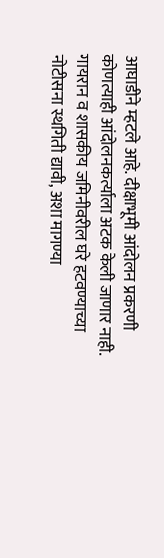आघाडीने म्हटले आहे. दीक्षाभूमी आंदोलन प्रकरणी कोणत्याही आंदोलनकर्त्याला अटक केली जाणार नाही. गायरान व शासकीय जमिनीवरील घरे हटवण्याच्या नोटीसना स्थगिती द्यावी, अशा मागण्या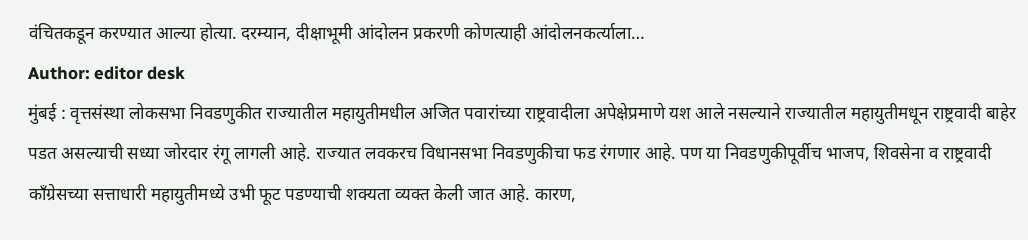वंचितकडून करण्यात आल्या होत्या. दरम्यान, दीक्षाभूमी आंदोलन प्रकरणी कोणत्याही आंदोलनकर्त्याला…
Author: editor desk
मुंबई : वृत्तसंस्था लोकसभा निवडणुकीत राज्यातील महायुतीमधील अजित पवारांच्या राष्ट्रवादीला अपेक्षेप्रमाणे यश आले नसल्याने राज्यातील महायुतीमधून राष्ट्रवादी बाहेर पडत असल्याची सध्या जोरदार रंगू लागली आहे. राज्यात लवकरच विधानसभा निवडणुकीचा फड रंगणार आहे. पण या निवडणुकीपूर्वीच भाजप, शिवसेना व राष्ट्रवादी काँग्रेसच्या सत्ताधारी महायुतीमध्ये उभी फूट पडण्याची शक्यता व्यक्त केली जात आहे. कारण,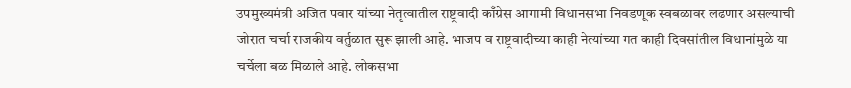उपमुख्यमंत्री अजित पवार यांच्या नेतृत्वातील राष्ट्रवादी काँग्रेस आगामी विधानसभा निवडणूक स्वबळावर लढणार असल्याची जोरात चर्चा राजकीय वर्तुळात सुरू झाली आहे. भाजप व राष्ट्रवादीच्या काही नेत्यांच्या गत काही दिवसांतील विधानांमुळे या चर्चेला बळ मिळाले आहे. लोकसभा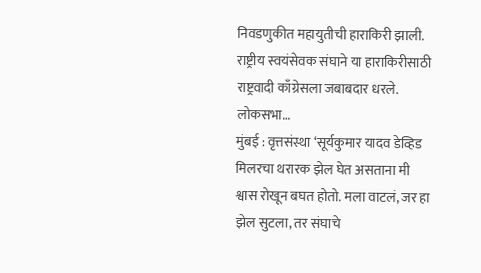निवडणुकीत महायुतीची हाराकिरी झाली. राष्ट्रीय स्वयंसेवक संघाने या हाराकिरीसाठी राष्ट्रवादी काँग्रेसला जबाबदार धरले. लोकसभा…
मुंबई : वृत्तसंस्था ‘सूर्यकुमार यादव डेव्हिड मिलरचा थरारक झेल घेत असताना मी श्वास रोखून बघत होतो. मला वाटलं, जर हा झेल सुटला, तर संघाचे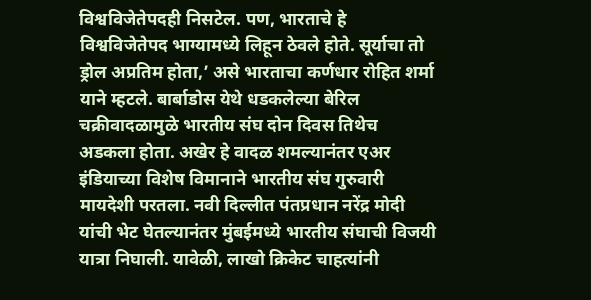विश्वविजेतेपदही निसटेल. पण, भारताचे हे विश्वविजेतेपद भाग्यामध्ये लिहून ठेवले होते. सूर्याचा तो ड्रोल अप्रतिम होता,’ असे भारताचा कर्णधार रोहित शर्मा याने म्हटले. बार्बाडोस येथे धडकलेल्या बेरिल चक्रीवादळामुळे भारतीय संघ दोन दिवस तिथेच अडकला होता. अखेर हे वादळ शमल्यानंतर एअर इंडियाच्या विशेष विमानाने भारतीय संघ गुरुवारी मायदेशी परतला. नवी दिल्लीत पंतप्रधान नरेंद्र मोदी यांची भेट घेतल्यानंतर मुंबईमध्ये भारतीय संघाची विजयी यात्रा निघाली. यावेळी, लाखो क्रिकेट चाहत्यांनी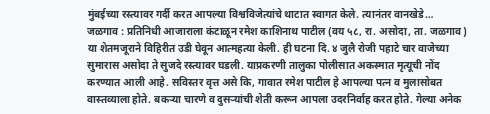मुंबईच्या रस्त्यावर गर्दी करत आपल्या विश्वविजेत्यांचे थाटात स्वागत केले. त्यानंतर वानखेडे…
जळगाव : प्रतिनिधी आजाराला कंटाळून रमेश काशिनाथ पाटील (वय ५८, रा. असोदा, ता. जळगाव) या शेतमजूराने विहिरीत उडी घेवून आत्महत्या केली. ही घटना दि. ४ जुलै रोजी पहाटे चार वाजेच्या सुमारास असोदा ते सुजदे रस्त्यावर घडली. याप्रकरणी तालुका पोलीसात अकस्मात मृत्यूची नोंद करण्यात आली आहे. सविस्तर वृत्त असे कि, गावात रमेश पाटील हे आपल्या पत्न व मुलासोबत वास्तव्याला होते. बकऱ्या चारणे व दुसऱ्यांची शेती करून आपला उदरनिर्वाह करत होते. गेल्या अनेक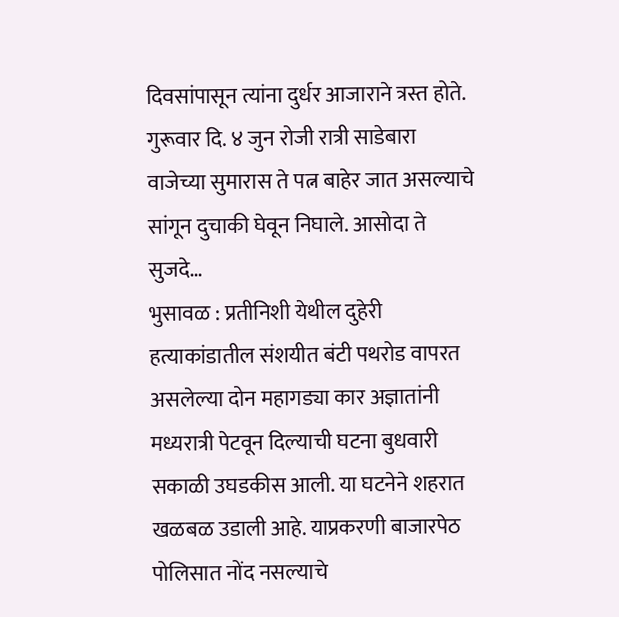दिवसांपासून त्यांना दुर्धर आजाराने त्रस्त होते. गुरूवार दि. ४ जुन रोजी रात्री साडेबारा वाजेच्या सुमारास ते पत्न बाहेर जात असल्याचे सांगून दुचाकी घेवून निघाले. आसोदा ते सुजदे…
भुसावळ : प्रतीनिशी येथील दुहेरी हत्याकांडातील संशयीत बंटी पथरोड वापरत असलेल्या दोन महागड्या कार अज्ञातांनी मध्यरात्री पेटवून दिल्याची घटना बुधवारी सकाळी उघडकीस आली. या घटनेने शहरात खळबळ उडाली आहे. याप्रकरणी बाजारपेठ पोलिसात नोंद नसल्याचे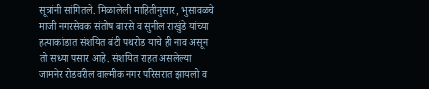सूत्रांनी सांगितले. मिळालेली माहितीनुसार, भुसावळचे माजी नगरसेवक संतोष बारसे व सुनील राखुंडे यांच्या हत्याकांडात संशयित बंटी पथरोड याचे ही नाव असून तो सध्या पसार आहे. संशयित राहत असलेल्या जामनेर रोडवरील वाल्मीक नगर परिसरात झायलो व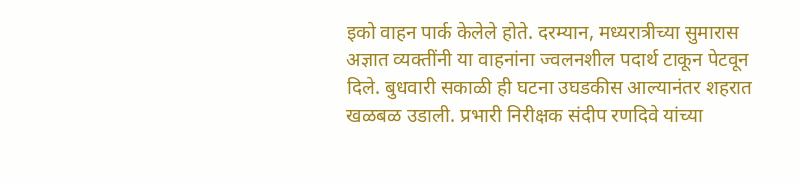इको वाहन पार्क केलेले होते. दरम्यान, मध्यरात्रीच्या सुमारास अज्ञात व्यक्तींनी या वाहनांना ज्वलनशील पदार्थ टाकून पेटवून दिले. बुधवारी सकाळी ही घटना उघडकीस आल्यानंतर शहरात खळबळ उडाली. प्रभारी निरीक्षक संदीप रणदिवे यांच्या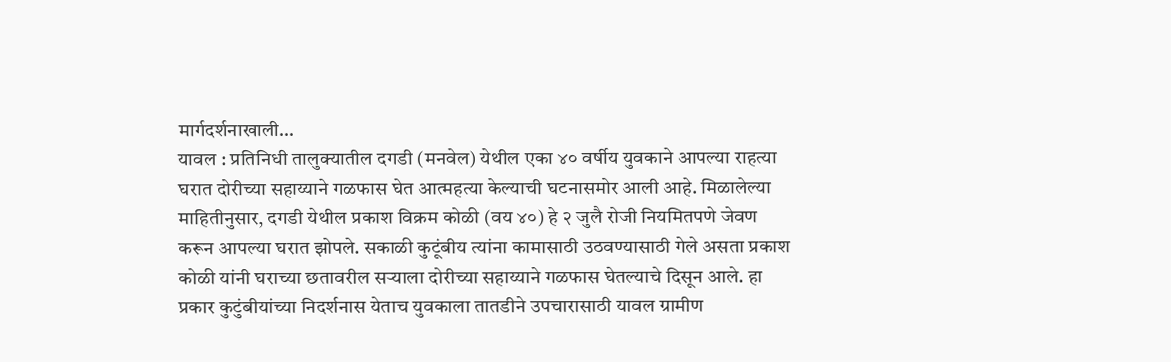मार्गदर्शनाखाली…
यावल : प्रतिनिधी तालुक्यातील दगडी (मनवेल) येथील एका ४० वर्षीय युवकाने आपल्या राहत्या घरात दोरीच्या सहाय्याने गळफास घेत आत्महत्या केल्याची घटनासमोर आली आहे. मिळालेल्या माहितीनुसार, दगडी येथील प्रकाश विक्रम कोळी (वय ४०) हे २ जुलै रोजी नियमितपणे जेवण करून आपल्या घरात झोपले. सकाळी कुटूंबीय त्यांना कामासाठी उठवण्यासाठी गेले असता प्रकाश कोळी यांनी घराच्या छतावरील सऱ्याला दोरीच्या सहाय्याने गळफास घेतल्याचे दिसून आले. हा प्रकार कुटुंबीयांच्या निदर्शनास येताच युवकाला तातडीने उपचारासाठी यावल ग्रामीण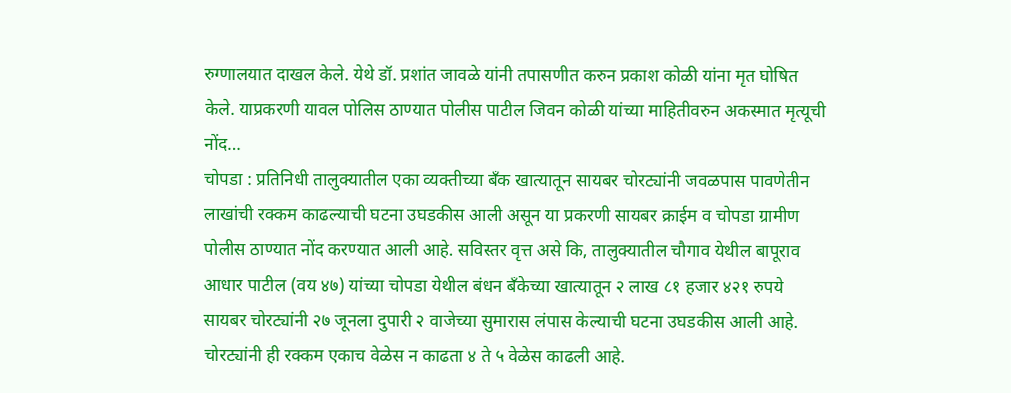रुग्णालयात दाखल केले. येथे डॉ. प्रशांत जावळे यांनी तपासणीत करुन प्रकाश कोळी यांना मृत घोषित केले. याप्रकरणी यावल पोलिस ठाण्यात पोलीस पाटील जिवन कोळी यांच्या माहितीवरुन अकस्मात मृत्यूची नोंद…
चोपडा : प्रतिनिधी तालुक्यातील एका व्यक्तीच्या बँक खात्यातून सायबर चोरट्यांनी जवळपास पावणेतीन लाखांची रक्कम काढल्याची घटना उघडकीस आली असून या प्रकरणी सायबर क्राईम व चोपडा ग्रामीण पोलीस ठाण्यात नोंद करण्यात आली आहे. सविस्तर वृत्त असे कि, तालुक्यातील चौगाव येथील बापूराव आधार पाटील (वय ४७) यांच्या चोपडा येथील बंधन बँकेच्या खात्यातून २ लाख ८१ हजार ४२१ रुपये सायबर चोरट्यांनी २७ जूनला दुपारी २ वाजेच्या सुमारास लंपास केल्याची घटना उघडकीस आली आहे. चोरट्यांनी ही रक्कम एकाच वेळेस न काढता ४ ते ५ वेळेस काढली आहे.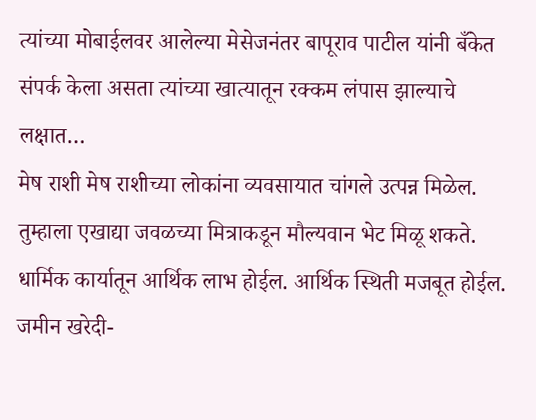त्यांच्या मोबाईलवर आलेल्या मेसेजनंतर बापूराव पाटील यांनी बँकेत संपर्क केला असता त्यांच्या खात्यातून रक्कम लंपास झाल्याचे लक्षात…
मेष राशी मेष राशीच्या लोकांना व्यवसायात चांगले उत्पन्न मिळेल. तुम्हाला एखाद्या जवळच्या मित्राकडून मौल्यवान भेट मिळू शकते. धार्मिक कार्यातून आर्थिक लाभ होईल. आर्थिक स्थिती मजबूत होईल. जमीन खरेदी-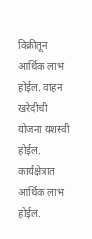विक्रीतून आर्थिक लाभ होईल. वाहन खरेदीची योजना यशस्वी होईल. कार्यक्षेत्रात आर्थिक लाभ होईल.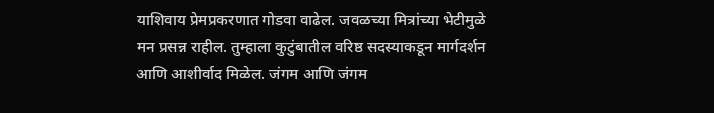याशिवाय प्रेमप्रकरणात गोडवा वाढेल. जवळच्या मित्रांच्या भेटीमुळे मन प्रसन्न राहील. तुम्हाला कुटुंबातील वरिष्ठ सदस्याकडून मार्गदर्शन आणि आशीर्वाद मिळेल. जंगम आणि जंगम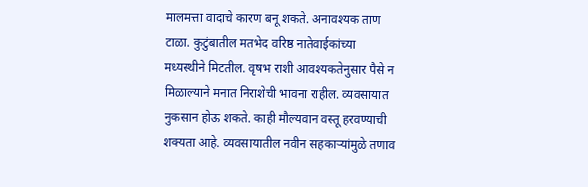मालमत्ता वादाचे कारण बनू शकते. अनावश्यक ताण टाळा. कुटुंबातील मतभेद वरिष्ठ नातेवाईकांच्या मध्यस्थीने मिटतील. वृषभ राशी आवश्यकतेनुसार पैसे न मिळाल्याने मनात निराशेची भावना राहील. व्यवसायात नुकसान होऊ शकते. काही मौल्यवान वस्तू हरवण्याची शक्यता आहे. व्यवसायातील नवीन सहकाऱ्यांमुळे तणाव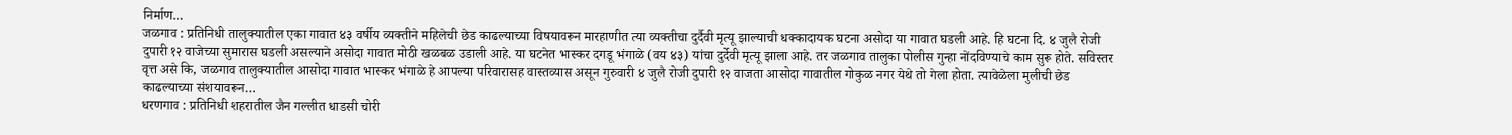निर्माण…
जळगाव : प्रतिनिधी तालुक्यातील एका गावात ४३ वर्षीय व्यक्तीने महिलेची छेड काढल्याच्या विषयावरून मारहाणीत त्या व्यक्तीचा दुर्दैवी मृत्यू झाल्याची धक्कादायक घटना असोदा या गावात घडली आहे. हि घटना दि. ४ जुलै रोजी दुपारी १२ वाजेच्या सुमारास घडली असल्याने असोदा गावात मोठी खळबळ उडाली आहे. या घटनेत भास्कर दगडू भंगाळे (वय ४३) यांचा दुर्देवी मृत्यू झाला आहे. तर जळगाव तालुका पोलीस गुन्हा नोंदविण्याचे काम सुरू होते. सविस्तर वृत्त असे कि, जळगाव तालुक्यातील आसोदा गावात भास्कर भंगाळे हे आपल्या परिवारासह वास्तव्यास असून गुरुवारी ४ जुलै रोजी दुपारी १२ वाजता आसोदा गावातील गोकुळ नगर येथे तो गेला होता. त्यावेळेला मुलीची छेड काढल्याच्या संशयावरून…
धरणगाव : प्रतिनिधी शहरातील जैन गल्लीत धाडसी चोरी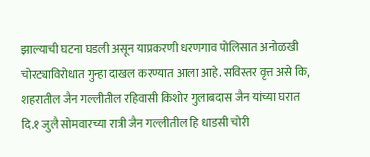झाल्याची घटना घडली असून याप्रकरणी धरणगाव पोलिसात अनोळखी चोरट्याविरोधात गुन्हा दाखल करण्यात आला आहे. सविस्तर वृत्त असे कि, शहरातील जैन गल्लीतील रहिवासी किशोर गुलाबदास जैन यांच्या घरात दि.१ जुलै सोमवारच्या रात्री जैन गल्लीतील हि धाडसी चोरी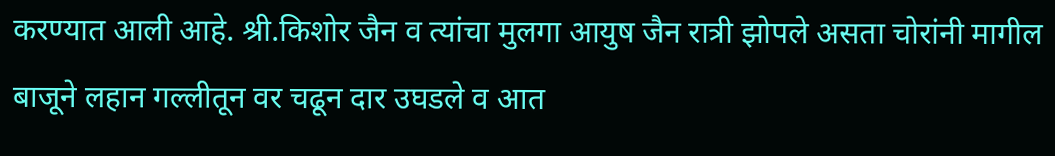करण्यात आली आहे. श्री.किशोर जैन व त्यांचा मुलगा आयुष जैन रात्री झोपले असता चोरांनी मागील बाजूने लहान गल्लीतून वर चढून दार उघडले व आत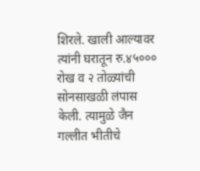शिरले. खाली आल्यावर त्यांनी घरातून रु.४५००० रोख व २ तोळ्यांची सोनसाखळी लंपास केली. त्यामुळे जैन गल्लीत भीतीचे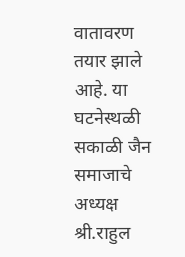वातावरण तयार झाले आहे. या घटनेस्थळी सकाळी जैन समाजाचे अध्यक्ष श्री.राहुल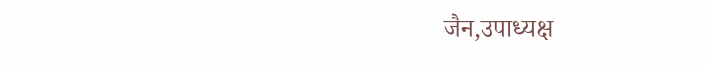जैन,उपाध्यक्ष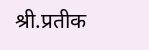श्री.प्रतीक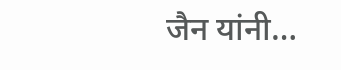जैन यांनी…